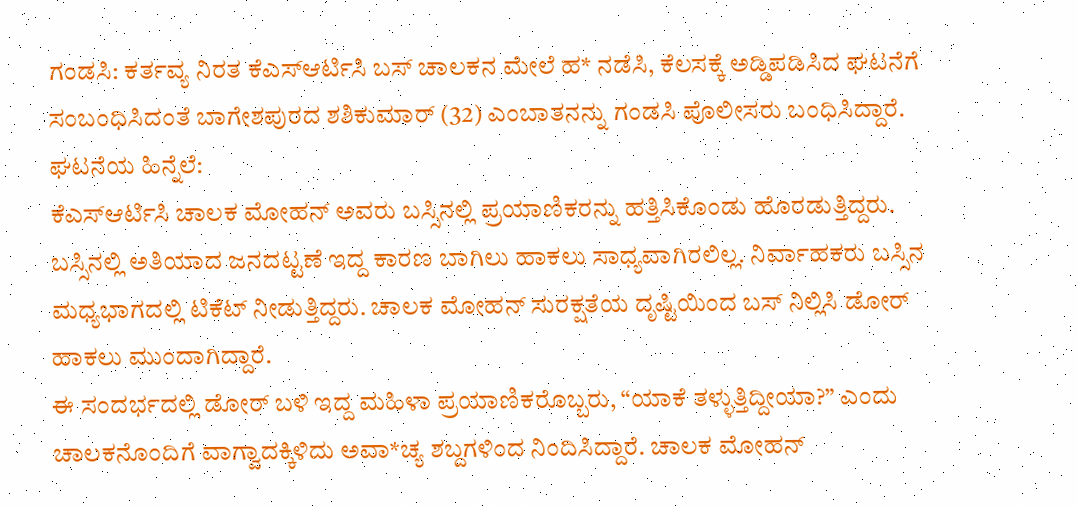ಗಂಡಸಿ: ಕರ್ತವ್ಯ ನಿರತ ಕೆಎಸ್ಆರ್ಟಿಸಿ ಬಸ್ ಚಾಲಕನ ಮೇಲೆ ಹ* ನಡೆಸಿ, ಕೆಲಸಕ್ಕೆ ಅಡ್ಡಿಪಡಿಸಿದ ಘಟನೆಗೆ ಸಂಬಂಧಿಸಿದಂತೆ ಬಾಗೇಶಪುರದ ಶಶಿಕುಮಾರ್ (32) ಎಂಬಾತನನ್ನು ಗಂಡಸಿ ಪೊಲೀಸರು ಬಂಧಿಸಿದ್ದಾರೆ.
ಘಟನೆಯ ಹಿನ್ನೆಲೆ:
ಕೆಎಸ್ಆರ್ಟಿಸಿ ಚಾಲಕ ಮೋಹನ್ ಅವರು ಬಸ್ಸಿನಲ್ಲಿ ಪ್ರಯಾಣಿಕರನ್ನು ಹತ್ತಿಸಿಕೊಂಡು ಹೊರಡುತ್ತಿದ್ದರು. ಬಸ್ಸಿನಲ್ಲಿ ಅತಿಯಾದ ಜನದಟ್ಟಣೆ ಇದ್ದ ಕಾರಣ ಬಾಗಿಲು ಹಾಕಲು ಸಾಧ್ಯವಾಗಿರಲಿಲ್ಲ. ನಿರ್ವಾಹಕರು ಬಸ್ಸಿನ ಮಧ್ಯಭಾಗದಲ್ಲಿ ಟಿಕೆಟ್ ನೀಡುತ್ತಿದ್ದರು. ಚಾಲಕ ಮೋಹನ್ ಸುರಕ್ಷತೆಯ ದೃಷ್ಟಿಯಿಂದ ಬಸ್ ನಿಲ್ಲಿಸಿ ಡೋರ್ ಹಾಕಲು ಮುಂದಾಗಿದ್ದಾರೆ.
ಈ ಸಂದರ್ಭದಲ್ಲಿ ಡೋರ್ ಬಳಿ ಇದ್ದ ಮಹಿಳಾ ಪ್ರಯಾಣಿಕರೊಬ್ಬರು, “ಯಾಕೆ ತಳ್ಳುತ್ತಿದ್ದೀಯಾ?” ಎಂದು ಚಾಲಕನೊಂದಿಗೆ ವಾಗ್ವಾದಕ್ಕಿಳಿದು ಅವಾ*ಚ್ಯ ಶಬ್ದಗಳಿಂದ ನಿಂದಿಸಿದ್ದಾರೆ. ಚಾಲಕ ಮೋಹನ್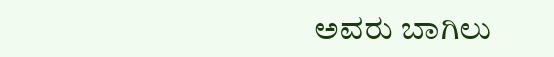ಅವರು ಬಾಗಿಲು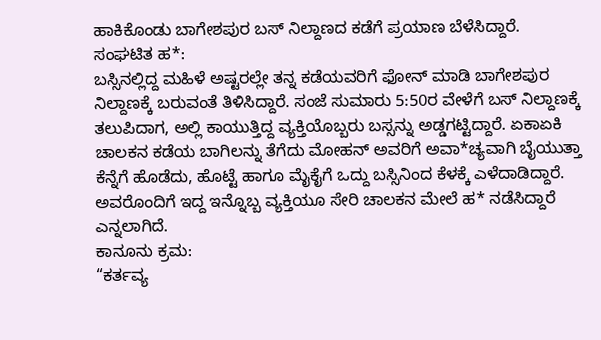ಹಾಕಿಕೊಂಡು ಬಾಗೇಶಪುರ ಬಸ್ ನಿಲ್ದಾಣದ ಕಡೆಗೆ ಪ್ರಯಾಣ ಬೆಳೆಸಿದ್ದಾರೆ.
ಸಂಘಟಿತ ಹ*:
ಬಸ್ಸಿನಲ್ಲಿದ್ದ ಮಹಿಳೆ ಅಷ್ಟರಲ್ಲೇ ತನ್ನ ಕಡೆಯವರಿಗೆ ಫೋನ್ ಮಾಡಿ ಬಾಗೇಶಪುರ ನಿಲ್ದಾಣಕ್ಕೆ ಬರುವಂತೆ ತಿಳಿಸಿದ್ದಾರೆ. ಸಂಜೆ ಸುಮಾರು 5:50ರ ವೇಳೆಗೆ ಬಸ್ ನಿಲ್ದಾಣಕ್ಕೆ ತಲುಪಿದಾಗ, ಅಲ್ಲಿ ಕಾಯುತ್ತಿದ್ದ ವ್ಯಕ್ತಿಯೊಬ್ಬರು ಬಸ್ಸನ್ನು ಅಡ್ಡಗಟ್ಟಿದ್ದಾರೆ. ಏಕಾಏಕಿ ಚಾಲಕನ ಕಡೆಯ ಬಾಗಿಲನ್ನು ತೆಗೆದು ಮೋಹನ್ ಅವರಿಗೆ ಅವಾ*ಚ್ಯವಾಗಿ ಬೈಯುತ್ತಾ ಕೆನ್ನೆಗೆ ಹೊಡೆದು, ಹೊಟ್ಟೆ ಹಾಗೂ ಮೈಕೈಗೆ ಒದ್ದು ಬಸ್ಸಿನಿಂದ ಕೆಳಕ್ಕೆ ಎಳೆದಾಡಿದ್ದಾರೆ. ಅವರೊಂದಿಗೆ ಇದ್ದ ಇನ್ನೊಬ್ಬ ವ್ಯಕ್ತಿಯೂ ಸೇರಿ ಚಾಲಕನ ಮೇಲೆ ಹ* ನಡೆಸಿದ್ದಾರೆ ಎನ್ನಲಾಗಿದೆ.
ಕಾನೂನು ಕ್ರಮ:
“ಕರ್ತವ್ಯ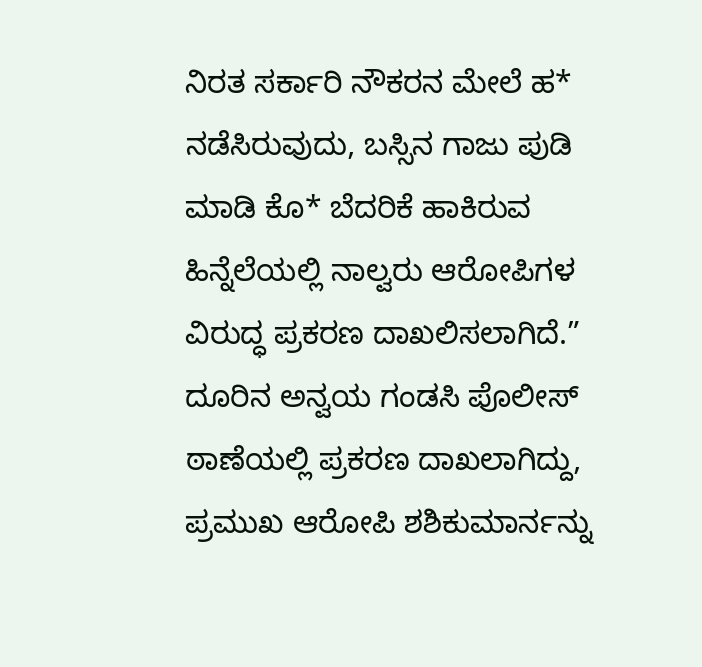ನಿರತ ಸರ್ಕಾರಿ ನೌಕರನ ಮೇಲೆ ಹ* ನಡೆಸಿರುವುದು, ಬಸ್ಸಿನ ಗಾಜು ಪುಡಿ ಮಾಡಿ ಕೊ* ಬೆದರಿಕೆ ಹಾಕಿರುವ ಹಿನ್ನೆಲೆಯಲ್ಲಿ ನಾಲ್ವರು ಆರೋಪಿಗಳ ವಿರುದ್ಧ ಪ್ರಕರಣ ದಾಖಲಿಸಲಾಗಿದೆ.”
ದೂರಿನ ಅನ್ವಯ ಗಂಡಸಿ ಪೊಲೀಸ್ ಠಾಣೆಯಲ್ಲಿ ಪ್ರಕರಣ ದಾಖಲಾಗಿದ್ದು, ಪ್ರಮುಖ ಆರೋಪಿ ಶಶಿಕುಮಾರ್ನನ್ನು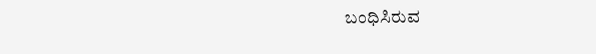ಬಂಧಿಸಿರುವ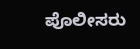ಪೊಲೀಸರು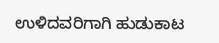ಉಳಿದವರಿಗಾಗಿ ಹುಡುಕಾಟ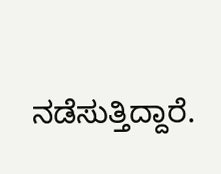ನಡೆಸುತ್ತಿದ್ದಾರೆ.